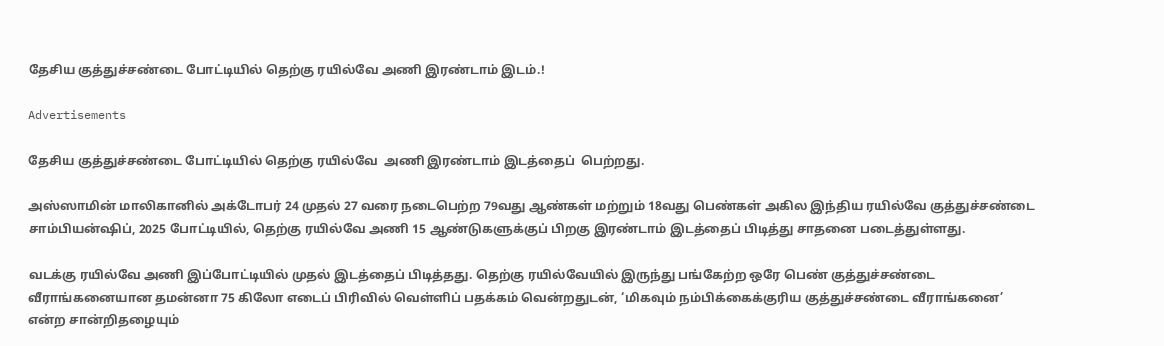தேசிய குத்துச்சண்டை போட்டியில் தெற்கு ரயில்வே அணி இரண்டாம் இடம்.!

Advertisements

தேசிய குத்துச்சண்டை போட்டியில் தெற்கு ரயில்வே  அணி இரண்டாம் இடத்தைப்  பெற்றது.

அஸ்ஸாமின் மாலிகானில் அக்டோபர் 24 முதல் 27 வரை நடைபெற்ற 79வது ஆண்கள் மற்றும் 18வது பெண்கள் அகில இந்திய ரயில்வே குத்துச்சண்டை சாம்பியன்ஷிப், 2025 போட்டியில், தெற்கு ரயில்வே அணி 15 ஆண்டுகளுக்குப் பிறகு இரண்டாம் இடத்தைப் பிடித்து சாதனை படைத்துள்ளது.

வடக்கு ரயில்வே அணி இப்போட்டியில் முதல் இடத்தைப் பிடித்தது. தெற்கு ரயில்வேயில் இருந்து பங்கேற்ற ஒரே பெண் குத்துச்சண்டை வீராங்கனையான தமன்னா 75 கிலோ எடைப் பிரிவில் வெள்ளிப் பதக்கம் வென்றதுடன், ‘மிகவும் நம்பிக்கைக்குரிய குத்துச்சண்டை வீராங்கனை’ என்ற சான்றிதழையும்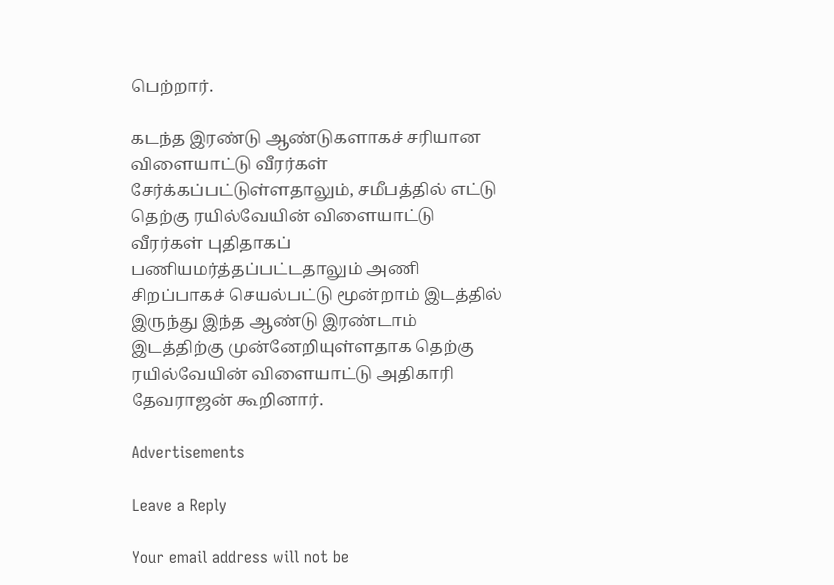பெற்றார்.

கடந்த இரண்டு ஆண்டுகளாகச் சரியான விளையாட்டு வீரர்கள் சேர்க்கப்பட்டுள்ளதாலும், சமீபத்தில் எட்டு  தெற்கு ரயில்வேயின் விளையாட்டு  வீரர்கள் புதிதாகப் பணியமர்த்தப்பட்டதாலும் அணி சிறப்பாகச் செயல்பட்டு மூன்றாம் இடத்தில் இருந்து இந்த ஆண்டு இரண்டாம் இடத்திற்கு முன்னேறியுள்ளதாக தெற்கு ரயில்வேயின் விளையாட்டு அதிகாரி தேவராஜன் கூறினார்.

Advertisements

Leave a Reply

Your email address will not be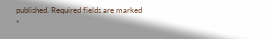published. Required fields are marked *